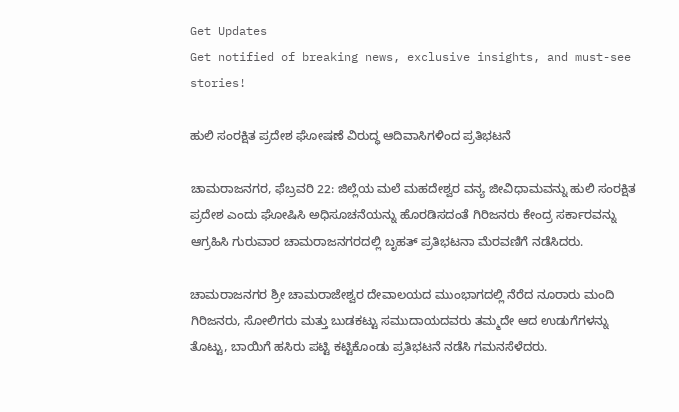Get Updates
Get notified of breaking news, exclusive insights, and must-see stories!

ಹುಲಿ ಸಂರಕ್ಷಿತ ಪ್ರದೇಶ ಘೋಷಣೆ ವಿರುದ್ಧ ಆದಿವಾಸಿಗಳಿಂದ ಪ್ರತಿಭಟನೆ

ಚಾಮರಾಜನಗರ, ಫೆಬ್ರವರಿ 22: ಜಿಲ್ಲೆಯ ಮಲೆ ಮಹದೇಶ್ವರ ವನ್ಯ ಜೀವಿಧಾಮವನ್ನು ಹುಲಿ ಸಂರಕ್ಷಿತ ಪ್ರದೇಶ ಎಂದು ಘೋಷಿಸಿ ಅಧಿಸೂಚನೆಯನ್ನು ಹೊರಡಿಸದಂತೆ ಗಿರಿಜನರು ಕೇಂದ್ರ ಸರ್ಕಾರವನ್ನು ಆಗ್ರಹಿಸಿ ಗುರುವಾರ ಚಾಮರಾಜನಗರದಲ್ಲಿ ಬೃಹತ್ ಪ್ರತಿಭಟನಾ ಮೆರವಣಿಗೆ ನಡೆಸಿದರು.

ಚಾಮರಾಜನಗರ ಶ್ರೀ ಚಾಮರಾಜೇಶ್ವರ ದೇವಾಲಯದ ಮುಂಭಾಗದಲ್ಲಿ ನೆರೆದ ನೂರಾರು ಮಂದಿ ಗಿರಿಜನರು, ಸೋಲಿಗರು ಮತ್ತು ಬುಡಕಟ್ಟು ಸಮುದಾಯದವರು ತಮ್ಮದೇ ಆದ ಉಡುಗೆಗಳನ್ನು ತೊಟ್ಟು, ಬಾಯಿಗೆ ಹಸಿರು ಪಟ್ಟಿ ಕಟ್ಟಿಕೊಂಡು ಪ್ರತಿಭಟನೆ ನಡೆಸಿ ಗಮನಸೆಳೆದರು.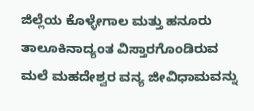ಜಿಲ್ಲೆಯ ಕೊಳ್ಳೇಗಾಲ ಮತ್ತು ಹನೂರು ತಾಲೂಕಿನಾದ್ಯಂತ ವಿಸ್ತಾರಗೊಂಡಿರುವ ಮಲೆ ಮಹದೇಶ್ವರ ವನ್ಯ ಜೀವಿಧಾಮವನ್ನು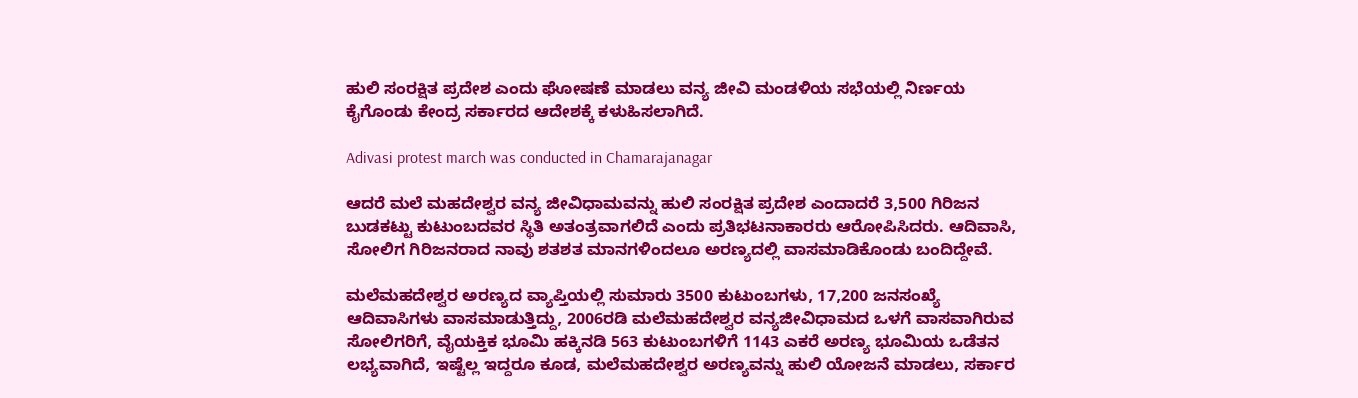ಹುಲಿ ಸಂರಕ್ಷಿತ ಪ್ರದೇಶ ಎಂದು ಘೋಷಣೆ ಮಾಡಲು ವನ್ಯ ಜೀವಿ ಮಂಡಳಿಯ ಸಭೆಯಲ್ಲಿ ನಿರ್ಣಯ ಕೈಗೊಂಡು ಕೇಂದ್ರ ಸರ್ಕಾರದ ಆದೇಶಕ್ಕೆ ಕಳುಹಿಸಲಾಗಿದೆ.

Adivasi protest march was conducted in Chamarajanagar

ಆದರೆ ಮಲೆ ಮಹದೇಶ್ವರ ವನ್ಯ ಜೀವಿಧಾಮವನ್ನು ಹುಲಿ ಸಂರಕ್ಷಿತ ಪ್ರದೇಶ ಎಂದಾದರೆ 3,500 ಗಿರಿಜನ ಬುಡಕಟ್ಟು ಕುಟುಂಬದವರ ಸ್ಥಿತಿ ಅತಂತ್ರವಾಗಲಿದೆ ಎಂದು ಪ್ರತಿಭಟನಾಕಾರರು ಆರೋಪಿಸಿದರು. ಆದಿವಾಸಿ, ಸೋಲಿಗ ಗಿರಿಜನರಾದ ನಾವು ಶತಶತ ಮಾನಗಳಿಂದಲೂ ಅರಣ್ಯದಲ್ಲಿ ವಾಸಮಾಡಿಕೊಂಡು ಬಂದಿದ್ದೇವೆ.

ಮಲೆಮಹದೇಶ್ವರ ಅರಣ್ಯದ ವ್ಯಾಪ್ತಿಯಲ್ಲಿ ಸುಮಾರು 3500 ಕುಟುಂಬಗಳು, 17,200 ಜನಸಂಖ್ಯೆ ಆದಿವಾಸಿಗಳು ವಾಸಮಾಡುತ್ತಿದ್ದು, 2006ರಡಿ ಮಲೆಮಹದೇಶ್ವರ ವನ್ಯಜೀವಿಧಾಮದ ಒಳಗೆ ವಾಸವಾಗಿರುವ ಸೋಲಿಗರಿಗೆ, ವೈಯಕ್ತಿಕ ಭೂಮಿ ಹಕ್ಕಿನಡಿ 563 ಕುಟುಂಬಗಳಿಗೆ 1143 ಎಕರೆ ಅರಣ್ಯ ಭೂಮಿಯ ಒಡೆತನ ಲಭ್ಯವಾಗಿದೆ, ಇಷ್ಟೆಲ್ಲ ಇದ್ದರೂ ಕೂಡ, ಮಲೆಮಹದೇಶ್ವರ ಅರಣ್ಯವನ್ನು ಹುಲಿ ಯೋಜನೆ ಮಾಡಲು, ಸರ್ಕಾರ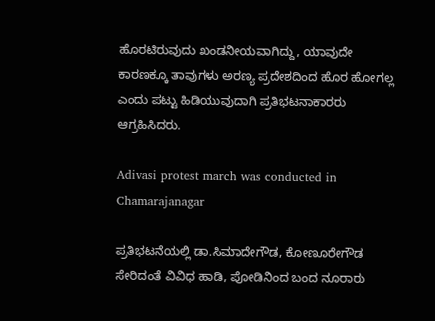ಹೊರಟಿರುವುದು ಖಂಡನೀಯವಾಗಿದ್ದು, ಯಾವುದೇ ಕಾರಣಕ್ಕೂ ತಾವುಗಳು ಅರಣ್ಯ ಪ್ರದೇಶದಿಂದ ಹೊರ ಹೋಗಲ್ಲ ಎಂದು ಪಟ್ಟು ಹಿಡಿಯುವುದಾಗಿ ಪ್ರತಿಭಟನಾಕಾರರು ಆಗ್ರಹಿಸಿದರು.

Adivasi protest march was conducted in Chamarajanagar

ಪ್ರತಿಭಟನೆಯಲ್ಲಿ ಡಾ.ಸಿಮಾದೇಗೌಡ, ಕೋಣೂರೇಗೌಡ ಸೇರಿದಂತೆ ವಿವಿಧ ಹಾಡಿ, ಪೋಡಿನಿಂದ ಬಂದ ನೂರಾರು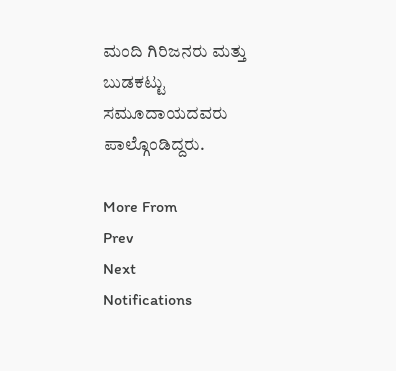ಮಂದಿ ಗಿರಿಜನರು ಮತ್ತು ಬುಡಕಟ್ಟು ಸಮೂದಾಯದವರು ಪಾಲ್ಗೊಂಡಿದ್ದರು.

More From
Prev
Next
Notifications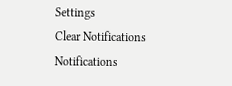Settings
Clear Notifications
Notifications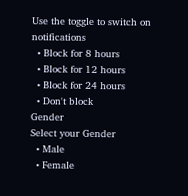Use the toggle to switch on notifications
  • Block for 8 hours
  • Block for 12 hours
  • Block for 24 hours
  • Don't block
Gender
Select your Gender
  • Male
  • Female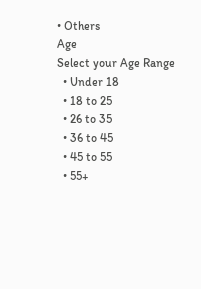• Others
Age
Select your Age Range
  • Under 18
  • 18 to 25
  • 26 to 35
  • 36 to 45
  • 45 to 55
  • 55+